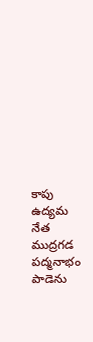కాపు ఉద్యమ నేత ముద్రగడ పద్మనాభం పాడెను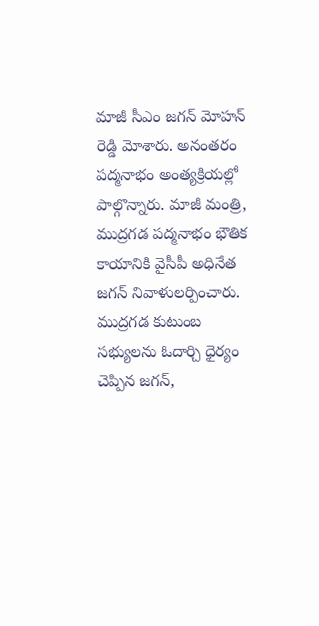మాజీ సీఎం జగన్ మోహన్ రెడ్డి మోశారు. అనంతరం పద్మనాభం అంత్యక్రియల్లో పాల్గొన్నారు. మాజీ మంత్రి, ముద్రగడ పద్మనాభం భౌతిక కాయానికి వైసీపీ అధినేత జగన్ నివాళులర్పించారు. ముద్రగడ కుటుంబ సభ్యులను ఓదార్చి ధైర్యం చెప్పిన జగన్,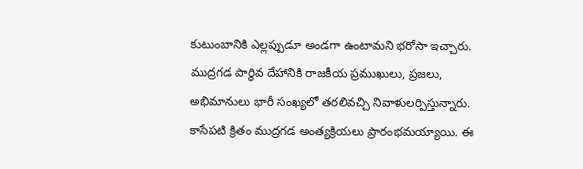కుటుంబానికి ఎల్లప్పుడూ అండగా ఉంటామని భరోసా ఇచ్చారు. ముద్రగడ పార్థివ దేహానికి రాజకీయ ప్రముఖులు, ప్రజలు, అభిమానులు భారీ సంఖ్యలో తరలివచ్చి నివాళులర్పిస్తున్నారు. కాసేపటి క్రితం ముద్రగడ అంత్యక్రియలు ప్రారంభమయ్యాయి. ఈ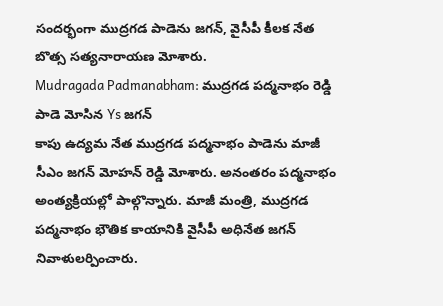సందర్భంగా ముద్రగడ పాడెను జగన్, వైసీపీ కీలక నేత బొత్స సత్యనారాయణ మోశారు.
Mudragada Padmanabham: ముద్రగడ పద్మనాభం రెడ్డి పాడె మోసిన Ys జగన్
కాపు ఉద్యమ నేత ముద్రగడ పద్మనాభం పాడెను మాజీ సీఎం జగన్ మోహన్ రెడ్డి మోశారు. అనంతరం పద్మనాభం అంత్యక్రియల్లో పాల్గొన్నారు. మాజీ మంత్రి, ముద్రగడ పద్మనాభం భౌతిక కాయానికి వైసీపీ అధినేత జగన్ నివాళులర్పించారు.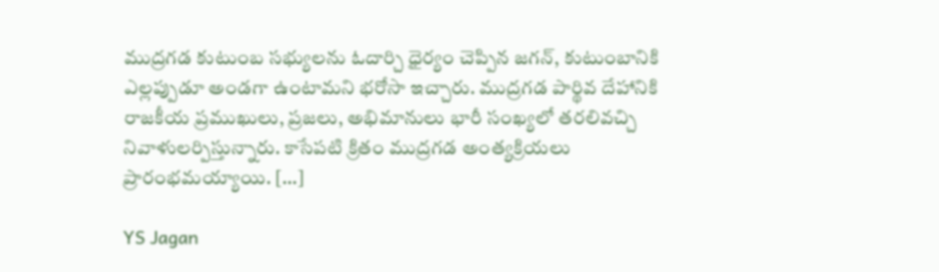ముద్రగడ కుటుంబ సభ్యులను ఓదార్చి ధైర్యం చెప్పిన జగన్, కుటుంబానికి ఎల్లప్పుడూ అండగా ఉంటామని భరోసా ఇచ్చారు. ముద్రగడ పార్థివ దేహానికి రాజకీయ ప్రముఖులు, ప్రజలు, అభిమానులు భారీ సంఖ్యలో తరలివచ్చి నివాళులర్పిస్తున్నారు. కాసేపటి క్రితం ముద్రగడ అంత్యక్రియలు ప్రారంభమయ్యాయి. […]

YS Jagan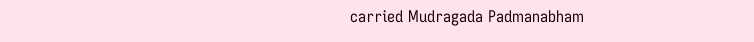carried Mudragada Padmanabham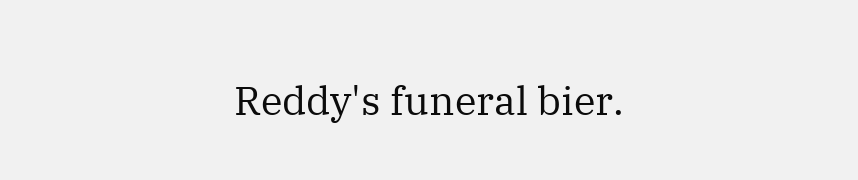Reddy's funeral bier.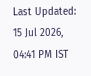Last Updated: 15 Jul 2026, 04:41 PM IST